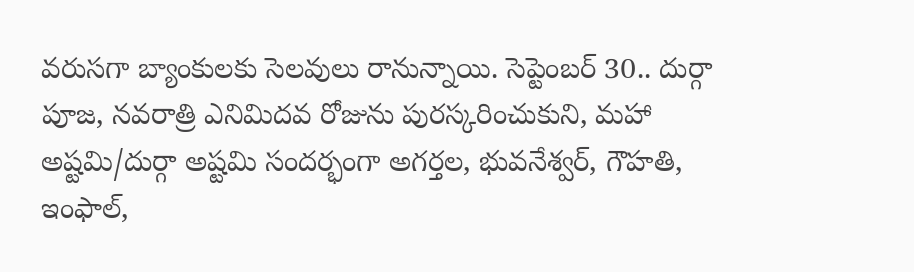వరుసగా బ్యాంకులకు సెలవులు రానున్నాయి. సెప్టెంబర్ 30.. దుర్గా పూజ, నవరాత్రి ఎనిమిదవ రోజును పురస్కరించుకుని, మహా అష్టమి/దుర్గా అష్టమి సందర్భంగా అగర్తల, భువనేశ్వర్, గౌహతి, ఇంఫాల్,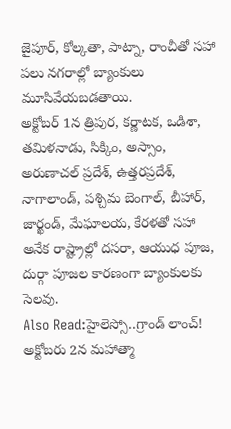జైపూర్, కోల్కతా, పాట్నా, రాంచీతో సహా పలు నగరాల్లో బ్యాంకులు మూసివేయబడతాయి.
అక్టోబర్ 1న త్రిపుర, కర్ణాటక, ఒడిశా, తమిళనాడు, సిక్కిం, అస్సాం, అరుణాచల్ ప్రదేశ్, ఉత్తరప్రదేశ్, నాగాలాండ్, పశ్చిమ బెంగాల్, బీహార్, జార్ఖండ్, మేఘాలయ, కేరళతో సహా అనేక రాష్ట్రాల్లో దసరా, ఆయుధ పూజ, దుర్గా పూజల కారణంగా బ్యాంకులకు సెలవు.
Also Read:హైలెస్సో..గ్రాండ్ లాంచ్!
అక్టోబరు 2న మహాత్మా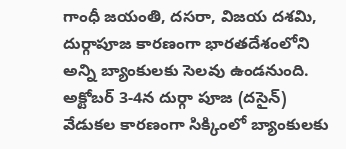గాంధీ జయంతి, దసరా, విజయ దశమి, దుర్గాపూజ కారణంగా భారతదేశంలోని అన్ని బ్యాంకులకు సెలవు ఉండనుంది. అక్టోబర్ 3-4న దుర్గా పూజ (దసైన్) వేడుకల కారణంగా సిక్కింలో బ్యాంకులకు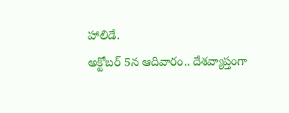హాలిడే.
అక్టోబర్ 5న ఆదివారం.. దేశవ్యాప్తంగా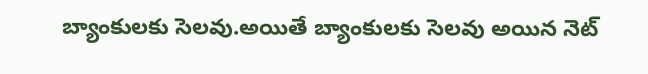బ్యాంకులకు సెలవు.అయితే బ్యాంకులకు సెలవు అయిన నెట్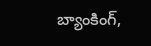బ్యాంకింగ్,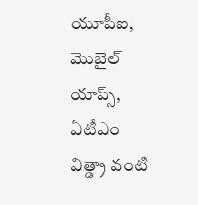యూపీఐ, మొబైల్ యాప్స్, ఏటీఎం విత్డ్రా వంటి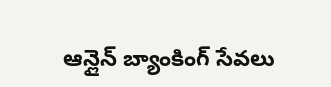ఆన్లైన్ బ్యాంకింగ్ సేవలు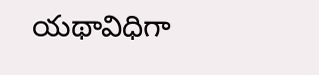యథావిధిగా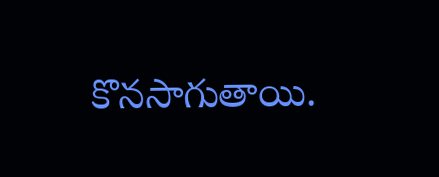కొనసాగుతాయి.